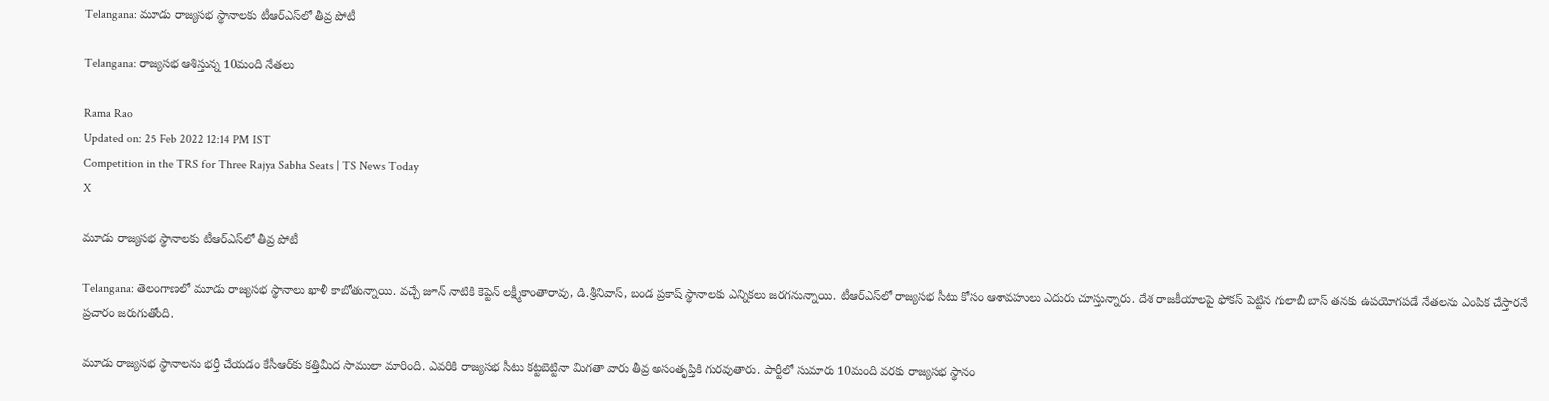Telangana: మూడు రాజ్యసభ స్థానాలకు టీఆర్‌ఎస్‌లో తీవ్ర పోటీ

Telangana: రాజ్యసభ ఆశిస్తున్న 10మంది నేతలు

Rama Rao
Updated on: 25 Feb 2022 12:14 PM IST
Competition in the TRS for Three Rajya Sabha Seats | TS News Today
X

మూడు రాజ్యసభ స్థానాలకు టీఆర్‌ఎస్‌లో తీవ్ర పోటీ

Telangana: తెలంగాణలో మూడు రాజ్యసభ స్థానాలు ఖాళీ కాబోతున్నాయి. వచ్చే జూన్ నాటికి కెప్టెన్ లక్ష్మీకాంతారావు, డి.శ్రీనివాస్, బండ ప్రకాష్ స్థానాలకు ఎన్నికలు జరగనున్నాయి. టీఆర్ఎస్‌లో రాజ్యసభ సీటు కోసం ఆశావహులు ఎదురు చూస్తున్నారు. దేశ రాజకీయాలపై ఫోకస్ పెట్టిన గులాబీ బాస్ తనకు ఉపయోగపడే నేతలను ఎంపిక చేస్తారనే ప్రచారం జరుగుతోంది.

మూడు రాజ్యసభ స్థానాలను భర్తీ చేయడం కేసీఆర్‌కు కత్తిమీద సాములా మారింది. ఎవరికి రాజ్యసభ సీటు కట్టబెట్టినా మిగతా వారు తీవ్ర అసంతృప్తికి గురవుతారు. పార్టీలో సుమారు 10మంది వరకు రాజ్యసభ స్థానం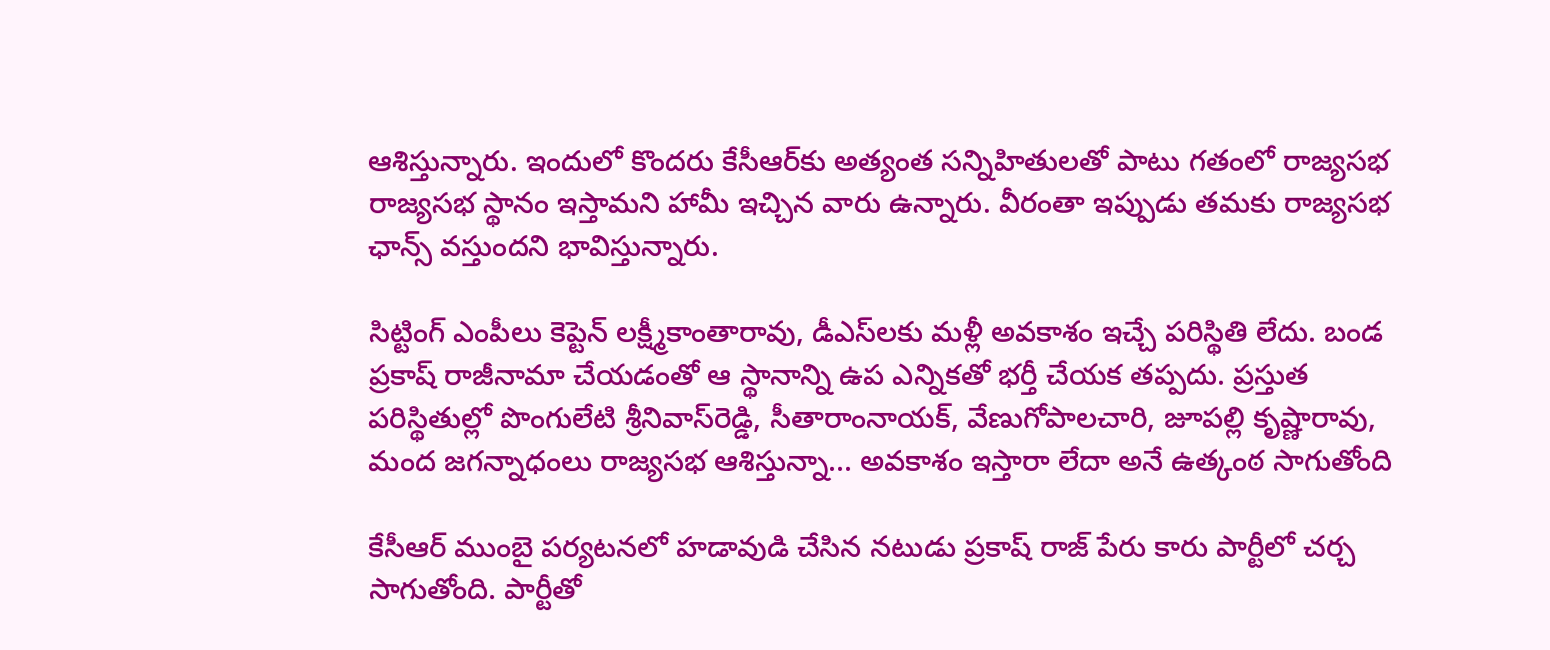ఆశిస్తున్నారు. ఇందులో కొందరు కేసీఆర్‌కు అత్యంత సన్నిహితులతో పాటు గతంలో రాజ్యసభ రాజ్యసభ స్థానం ఇస్తామని హామీ ఇచ్చిన వారు ఉన్నారు. వీరంతా ఇప్పుడు తమకు రాజ్యసభ ఛాన్స్ వస్తుందని భావిస్తున్నారు.

సిట్టింగ్ ఎంపీలు కెప్టెన్ లక్ష్మీకాంతారావు, డీఎస్‌లకు మళ్లీ అవకాశం ఇచ్చే పరిస్థితి లేదు. బండ ప్రకాష్ రాజీనామా చేయడంతో ఆ స్థానాన్ని ఉప ఎన్నికతో భర్తీ చేయక తప్పదు. ప్రస్తుత పరిస్థితుల్లో పొంగులేటి శ్రీనివాస్‌రెడ్డి, సీతారాంనాయక్, వేణుగోపాలచారి, జూపల్లి కృష్ణారావు, మంద జగన్నాధంలు రాజ్యసభ ఆశిస్తున్నా... అవకాశం ఇస్తారా లేదా అనే ఉత్కంఠ సాగుతోంది

కేసీఆర్ ముంబై పర్యటనలో హడావుడి చేసిన నటుడు ప్రకాష్ రాజ్ పేరు కారు పార్టీలో చర్చ సాగుతోంది. పార్టీతో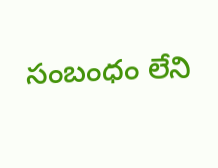సంబంధం లేని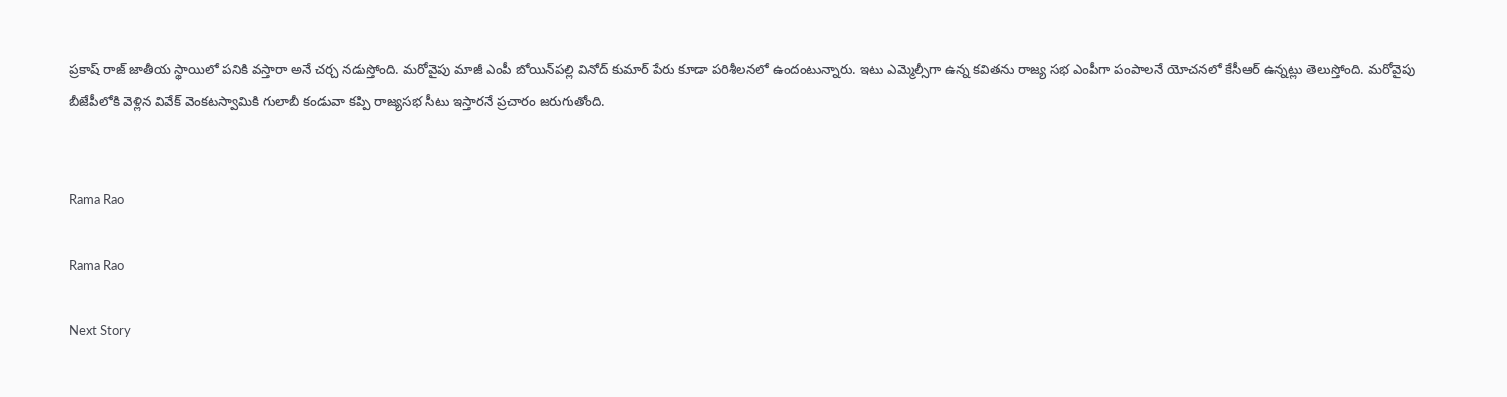ప్రకాష్ రాజ్ జాతీయ స్థాయిలో పనికి వస్తారా అనే చర్చ నడుస్తోంది. మరోవైపు మాజీ ఎంపీ బోయిన్‌పల్లి వినోద్ కుమార్ పేరు కూడా పరిశీలనలో ఉందంటున్నారు. ఇటు ఎమ్మెల్సీగా ఉన్న కవితను రాజ్య సభ ఎంపీగా పంపాలనే యోచనలో కేసీఆర్ ఉన్నట్లు తెలుస్తోంది. మరోవైపు బీజేపీలోకి వెళ్లిన వివేక్ వెంకటస్వామికి గులాబీ కండువా కప్పి రాజ్యసభ సీటు ఇస్తారనే ప్రచారం జరుగుతోంది.


Rama Rao

Rama Rao

Next Story